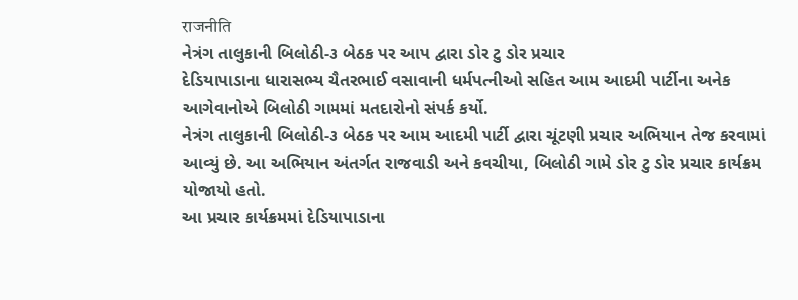राजनीति
નેત્રંગ તાલુકાની બિલોઠી-૩ બેઠક પર આપ દ્વારા ડોર ટુ ડોર પ્રચાર
દેડિયાપાડાના ધારાસભ્ય ચૈતરભાઈ વસાવાની ધર્મપત્નીઓ સહિત આમ આદમી પાર્ટીના અનેક આગેવાનોએ બિલોઠી ગામમાં મતદારોનો સંપર્ક કર્યો.
નેત્રંગ તાલુકાની બિલોઠી-૩ બેઠક પર આમ આદમી પાર્ટી દ્વારા ચૂંટણી પ્રચાર અભિયાન તેજ કરવામાં આવ્યું છે. આ અભિયાન અંતર્ગત રાજવાડી અને કવચીયા, બિલોઠી ગામે ડોર ટુ ડોર પ્રચાર કાર્યક્રમ યોજાયો હતો.
આ પ્રચાર કાર્યક્રમમાં દેડિયાપાડાના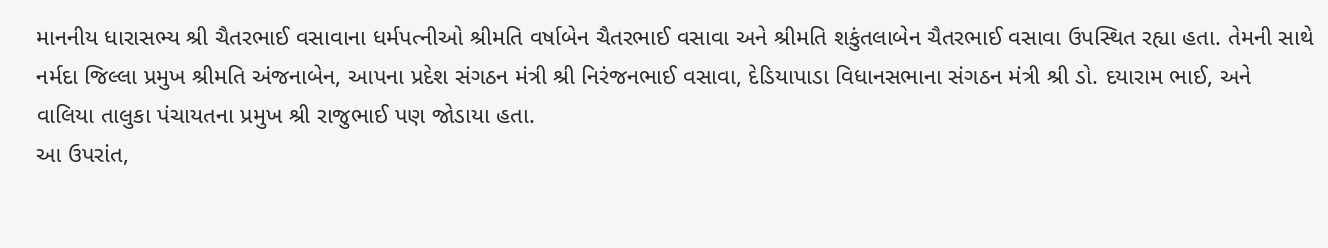માનનીય ધારાસભ્ય શ્રી ચૈતરભાઈ વસાવાના ધર્મપત્નીઓ શ્રીમતિ વર્ષાબેન ચૈતરભાઈ વસાવા અને શ્રીમતિ શકુંતલાબેન ચૈતરભાઈ વસાવા ઉપસ્થિત રહ્યા હતા. તેમની સાથે નર્મદા જિલ્લા પ્રમુખ શ્રીમતિ અંજનાબેન, આપના પ્રદેશ સંગઠન મંત્રી શ્રી નિરંજનભાઈ વસાવા, દેડિયાપાડા વિધાનસભાના સંગઠન મંત્રી શ્રી ડો. દયારામ ભાઈ, અને વાલિયા તાલુકા પંચાયતના પ્રમુખ શ્રી રાજુભાઈ પણ જોડાયા હતા.
આ ઉપરાંત,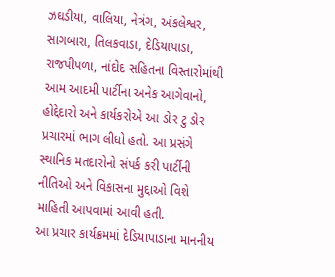ઝઘડીયા, વાલિયા, નેત્રંગ, અંકલેશ્વર, સાગબારા, તિલકવાડા, દેડિયાપાડા, રાજપીપળા, નાંદોદ સહિતના વિસ્તારોમાંથી આમ આદમી પાર્ટીના અનેક આગેવાનો, હોદ્દેદારો અને કાર્યકરોએ આ ડોર ટુ ડોર પ્રચારમાં ભાગ લીધો હતો. આ પ્રસંગે સ્થાનિક મતદારોનો સંપર્ક કરી પાર્ટીની નીતિઓ અને વિકાસના મુદ્દાઓ વિશે માહિતી આપવામાં આવી હતી.
આ પ્રચાર કાર્યક્રમમાં દેડિયાપાડાના માનનીય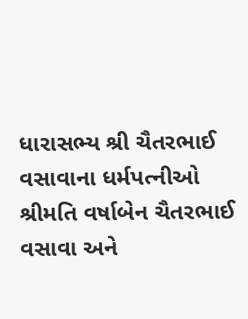ધારાસભ્ય શ્રી ચૈતરભાઈ વસાવાના ધર્મપત્નીઓ શ્રીમતિ વર્ષાબેન ચૈતરભાઈ વસાવા અને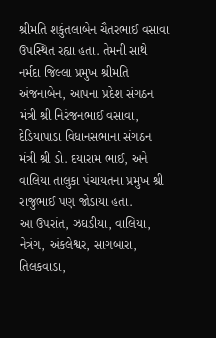શ્રીમતિ શકુંતલાબેન ચૈતરભાઈ વસાવા ઉપસ્થિત રહ્યા હતા. તેમની સાથે નર્મદા જિલ્લા પ્રમુખ શ્રીમતિ અંજનાબેન, આપના પ્રદેશ સંગઠન મંત્રી શ્રી નિરંજનભાઈ વસાવા, દેડિયાપાડા વિધાનસભાના સંગઠન મંત્રી શ્રી ડો. દયારામ ભાઈ, અને વાલિયા તાલુકા પંચાયતના પ્રમુખ શ્રી રાજુભાઈ પણ જોડાયા હતા.
આ ઉપરાંત, ઝઘડીયા, વાલિયા, નેત્રંગ, અંકલેશ્વર, સાગબારા, તિલકવાડા,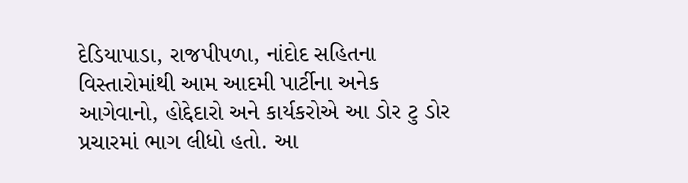દેડિયાપાડા, રાજપીપળા, નાંદોદ સહિતના વિસ્તારોમાંથી આમ આદમી પાર્ટીના અનેક આગેવાનો, હોદ્દેદારો અને કાર્યકરોએ આ ડોર ટુ ડોર પ્રચારમાં ભાગ લીધો હતો. આ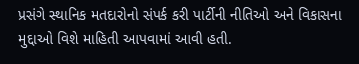પ્રસંગે સ્થાનિક મતદારોનો સંપર્ક કરી પાર્ટીની નીતિઓ અને વિકાસના મુદ્દાઓ વિશે માહિતી આપવામાં આવી હતી.